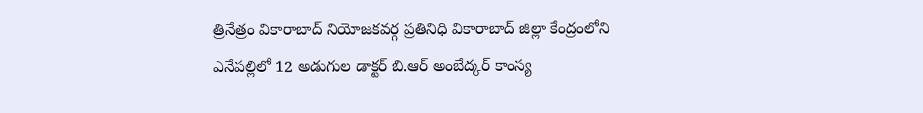త్రినేత్రం వికారాబాద్ నియోజకవర్గ ప్రతినిధి వికారాబాద్ జిల్లా కేంద్రంలోని ఎనేపల్లిలో 12 అడుగుల డాక్టర్ బి.ఆర్ అంబేద్కర్ కాంస్య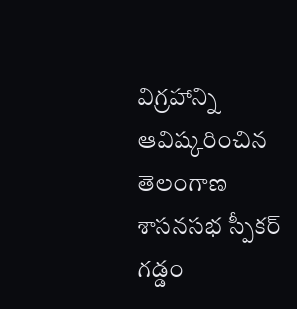విగ్రహాన్ని ఆవిష్కరించిన తెలంగాణ శాసనసభ స్పీకర్ గడ్డం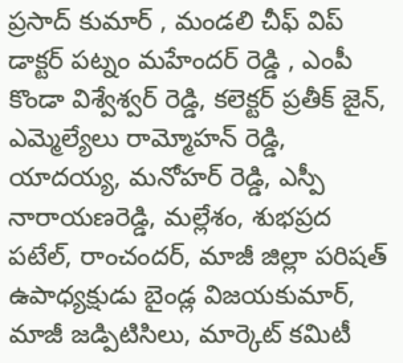ప్రసాద్ కుమార్ , మండలి చీఫ్ విప్ డాక్టర్ పట్నం మహేందర్ రెడ్డి , ఎంపీ కొండా విశ్వేశ్వర్ రెడ్డి, కలెక్టర్ ప్రతీక్ జైన్, ఎమ్మెల్యేలు రామ్మోహన్ రెడ్డి, యాదయ్య, మనోహర్ రెడ్డి, ఎస్పీ నారాయణరెడ్డి, మల్లేశం, శుభప్రద పటేల్, రాంచందర్, మాజీ జిల్లా పరిషత్ ఉపాధ్యక్షుడు బైండ్ల విజయకుమార్, మాజీ జడ్పిటిసిలు, మార్కెట్ కమిటీ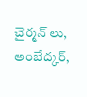చైర్మన్ లు, అంబేద్కర్,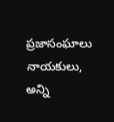ప్రజాసంఘాలు నాయకులు, అన్ని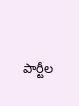పార్టీల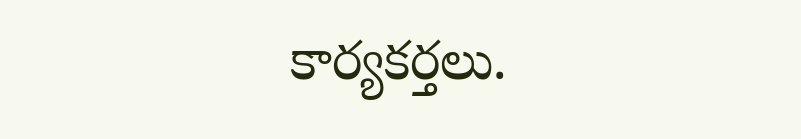కార్యకర్తలు.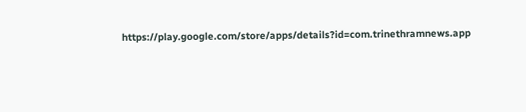https://play.google.com/store/apps/details?id=com.trinethramnews.app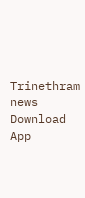Trinethram news
Download App